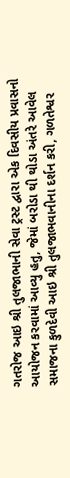ગતરોજ આઇ શ્રી તુલજાભાની સેવા ટ્રસ્ટ દ્વારા એક દિવસીય પ્રવાસનો આયોજન કરવામાં આવ્યુ હતુ, જેમાં બરોડા થી થોડા અંતરે આવેલ સમાજના કુળદેવી આઇ શ્રી તુલજાભવાનીના દર્શન કરી, ગળતેશ્વર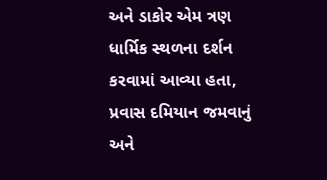અને ડાકોર એમ ત્રણ ધાર્મિક સ્થળના દર્શન કરવામાં આવ્યા હતા, પ્રવાસ દમિયાન જમવાનું અને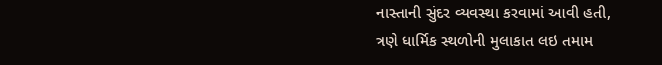નાસ્તાની સુંદર વ્યવસ્થા કરવામાં આવી હતી,
ત્રણે ધાર્મિક સ્થળોની મુલાકાત લઇ તમામ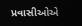પ્રવાસીઓએ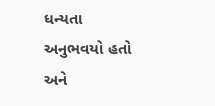ધન્યતા અનુભવયો હતો અને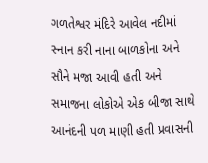ગળતેશ્વર મંદિરે આવેલ નદીમાં સ્નાન કરી નાના બાળકોના અને સૌને મજા આવી હતી અને સમાજના લોકોએ એક બીજા સાથે આનંદની પળ માણી હતી પ્રવાસની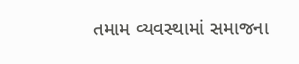તમામ વ્યવસ્થામાં સમાજના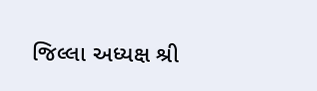જિલ્લા અધ્યક્ષ શ્રી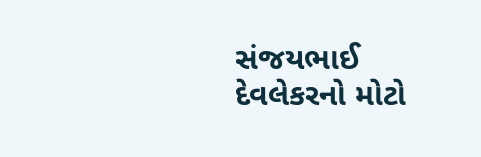સંજયભાઈ દેવલેકરનો મોટો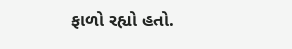ફાળો રહ્યો હતો.